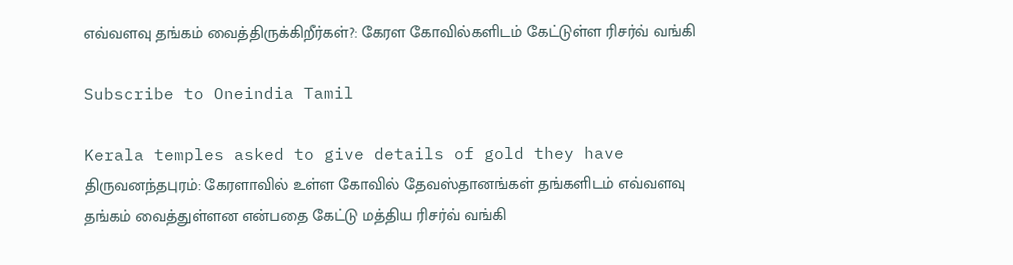எவ்வளவு தங்கம் வைத்திருக்கிறீர்கள்?: கேரள கோவில்களிடம் கேட்டுள்ள ரிசர்வ் வங்கி

Subscribe to Oneindia Tamil

Kerala temples asked to give details of gold they have
திருவனந்தபுரம்: கேரளாவில் உள்ள கோவில் தேவஸ்தானங்கள் தங்களிடம் எவ்வளவு தங்கம் வைத்துள்ளன என்பதை கேட்டு மத்திய ரிசர்வ் வங்கி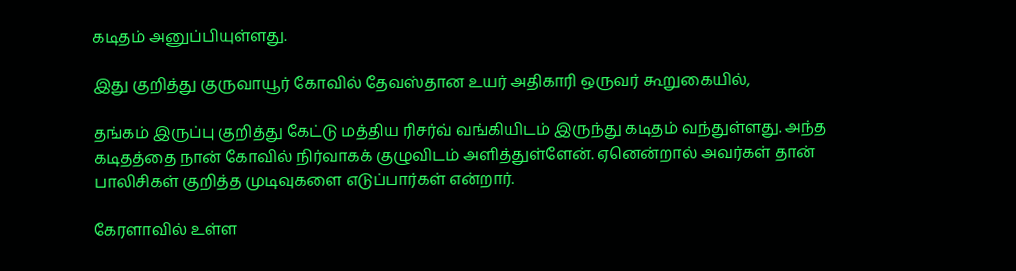கடிதம் அனுப்பியுள்ளது.

இது குறித்து குருவாயூர் கோவில் தேவஸ்தான உயர் அதிகாரி ஒருவர் கூறுகையில்,

தங்கம் இருப்பு குறித்து கேட்டு மத்திய ரிசர்வ் வங்கியிடம் இருந்து கடிதம் வந்துள்ளது. அந்த கடிதத்தை நான் கோவில் நிர்வாகக் குழுவிடம் அளித்துள்ளேன். ஏனென்றால் அவர்கள் தான் பாலிசிகள் குறித்த முடிவுகளை எடுப்பார்கள் என்றார்.

கேரளாவில் உள்ள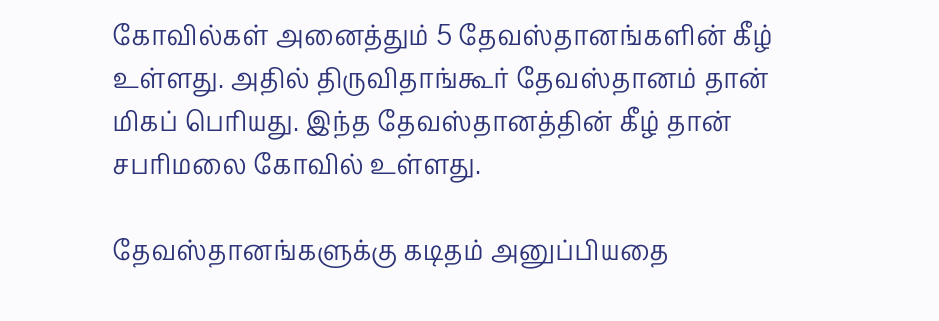கோவில்கள் அனைத்தும் 5 தேவஸ்தானங்களின் கீழ் உள்ளது. அதில் திருவிதாங்கூர் தேவஸ்தானம் தான் மிகப் பெரியது. இந்த தேவஸ்தானத்தின் கீழ் தான் சபரிமலை கோவில் உள்ளது.

தேவஸ்தானங்களுக்கு கடிதம் அனுப்பியதை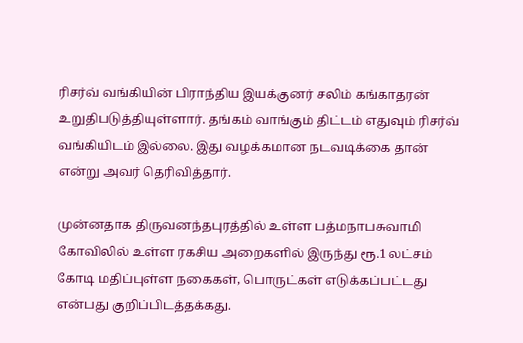ரிசர்வ் வங்கியின் பிராந்திய இயக்குனர் சலிம் கங்காதரன் உறுதிபடுத்தியுள்ளார். தங்கம் வாங்கும் திட்டம் எதுவும் ரிசர்வ் வங்கியிடம் இல்லை. இது வழக்கமான நடவடிக்கை தான் என்று அவர் தெரிவித்தார்.

முன்னதாக திருவனந்தபுரத்தில் உள்ள பத்மநாபசுவாமி கோவிலில் உள்ள ரகசிய அறைகளில் இருந்து ரூ.1 லட்சம் கோடி மதிப்புள்ள நகைகள், பொருட்கள் எடுக்கப்பட்டது என்பது குறிப்பிடத்தக்கது.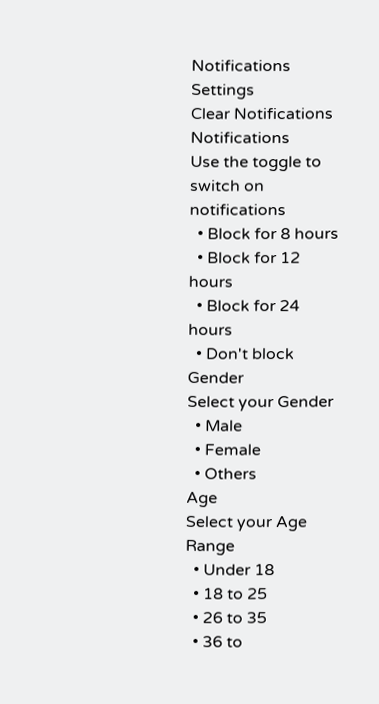Notifications
Settings
Clear Notifications
Notifications
Use the toggle to switch on notifications
  • Block for 8 hours
  • Block for 12 hours
  • Block for 24 hours
  • Don't block
Gender
Select your Gender
  • Male
  • Female
  • Others
Age
Select your Age Range
  • Under 18
  • 18 to 25
  • 26 to 35
  • 36 to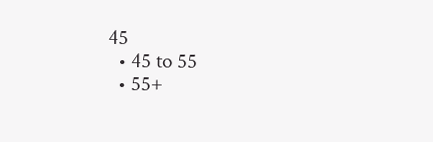45
  • 45 to 55
  • 55+